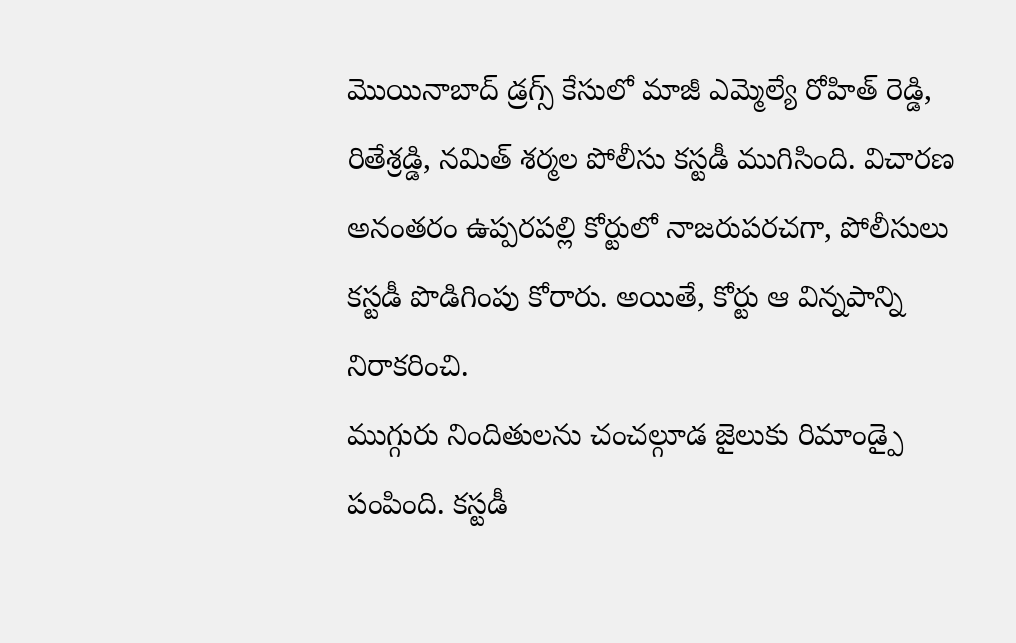మొయినాబాద్ డ్రగ్స్ కేసులో మాజీ ఎమ్మెల్యే రోహిత్ రెడ్డి, రితేశ్రడ్డి, నమిత్ శర్మల పోలీసు కస్టడీ ముగిసింది. విచారణ అనంతరం ఉప్పరపల్లి కోర్టులో నాజరుపరచగా, పోలీసులు కస్టడీ పొడిగింపు కోరారు. అయితే, కోర్టు ఆ విన్నపాన్ని నిరాకరించి.
ముగ్గురు నిందితులను చంచల్గూడ జైలుకు రిమాండ్పై పంపింది. కస్టడీ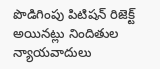పొడిగింపు పిటిషన్ రిజెక్ట్ అయినట్లు నిందితుల న్యాయవాదులు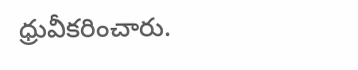ధ్రువీకరించారు.